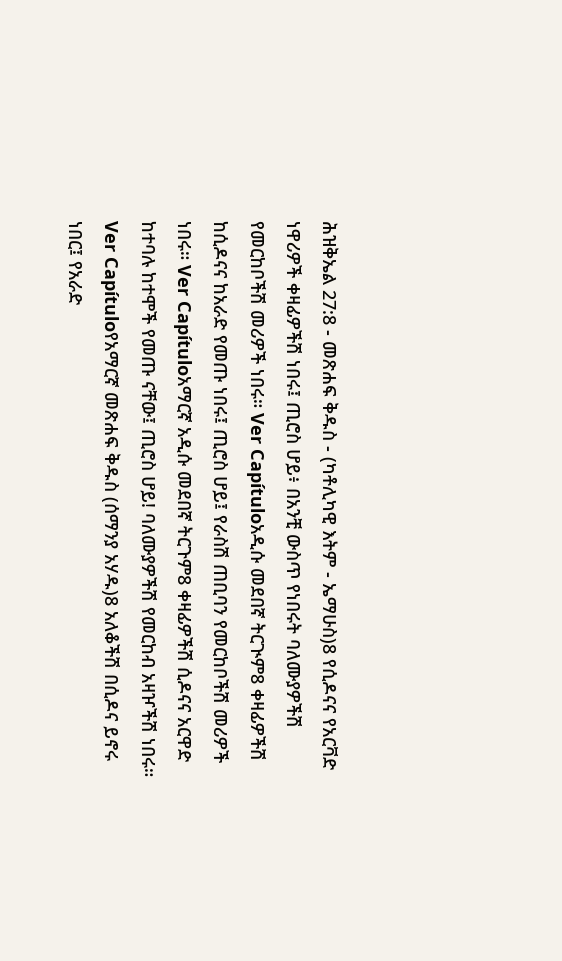ሕዝቅኤል 27:8 - መጽሐፍ ቅዱስ - (ካቶሊካዊ እትም - ኤማሁስ)8 የሲዶናና የአርቫድ ነዋሪዎች ቀዛፊዎችሽ ነበሩ፤ ጢሮስ ሆይ፥ በአንቺ ውስጥ የነበሩት ባለሙያዎችሽ የመርከቦችሽ መሪዎች ነበሩ። Ver Capítuloአዲሱ መደበኛ ትርጒም8 ቀዛፊዎችሽ ከሲዶናና ከአራድ የመጡ ነበሩ፤ ጢሮስ ሆይ፤ የራስሽ ጠቢባን የመርከቦችሽ መሪዎች ነበሩ። Ver Capítuloአማርኛ አዲሱ መደበኛ ትርጉም8 ቀዛፊዎችሽ ሲዶናና አርዋድ ከተባሉ ከተሞች የመጡ ናቸው፤ ጢሮስ ሆይ! ባለሙያዎችሽ የመርከብ አዛዦችሽ ነበሩ። Ver Capítuloየአማርኛ መጽሐፍ ቅዱስ (ሰማንያ አሃዱ)8 አለቆችሽ በሲዶና ይኖሩ ነበር፤ የአራድ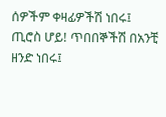ሰዎችም ቀዛፊዎችሽ ነበሩ፤ ጢሮስ ሆይ! ጥበበኞችሽ በአንቺ ዘንድ ነበሩ፤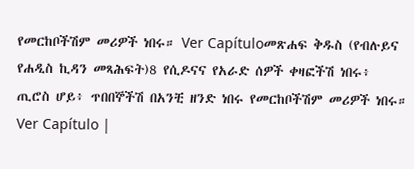የመርከቦችሽም መሪዎች ነበሩ። Ver Capítuloመጽሐፍ ቅዱስ (የብሉይና የሐዲስ ኪዳን መጻሕፍት)8 የሲዶናና የአራድ ሰዎች ቀዛፎችሽ ነበሩ፥ ጢሮስ ሆይ፥ ጥበበኞችሽ በአንቺ ዘንድ ነበሩ የመርከቦችሽም መሪዎች ነበሩ። Ver Capítulo |